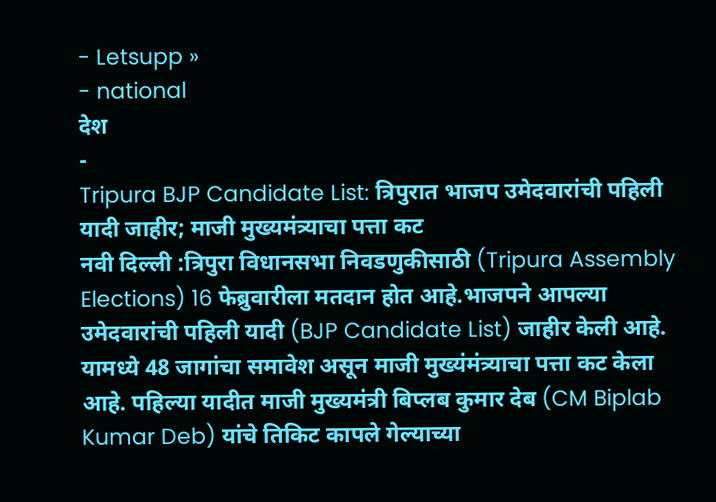- Letsupp »
- national
देश
-
Tripura BJP Candidate List: त्रिपुरात भाजप उमेदवारांची पहिली यादी जाहीर; माजी मुख्यमंत्र्याचा पत्ता कट
नवी दिल्ली :त्रिपुरा विधानसभा निवडणुकीसाठी (Tripura Assembly Elections) 16 फेब्रुवारीला मतदान होत आहे.भाजपने आपल्या उमेदवारांची पहिली यादी (BJP Candidate List) जाहीर केली आहे. यामध्ये 48 जागांचा समावेश असून माजी मुख्यंमंत्र्याचा पत्ता कट केला आहे. पहिल्या यादीत माजी मुख्यमंत्री बिप्लब कुमार देब (CM Biplab Kumar Deb) यांचे तिकिट कापले गेल्याच्या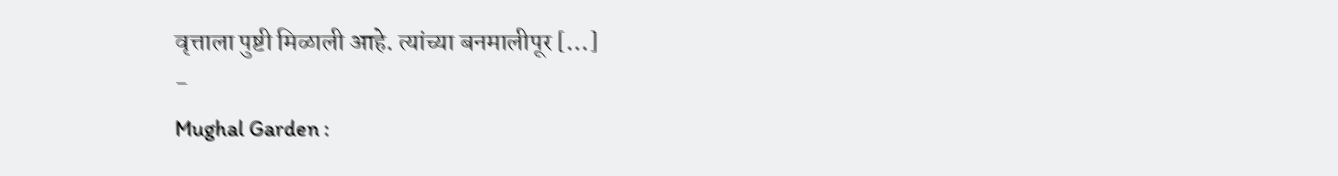वृत्ताला पुष्टी मिळाली आहे. त्यांच्या बनमालीपूर […]
-
Mughal Garden :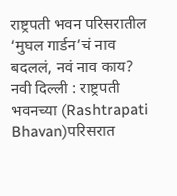राष्ट्रपती भवन परिसरातील ‘मुघल गार्डन’चं नाव बदललं, नवं नाव काय?
नवी दिल्ली : राष्ट्रपती भवनच्या (Rashtrapati Bhavan)परिसरात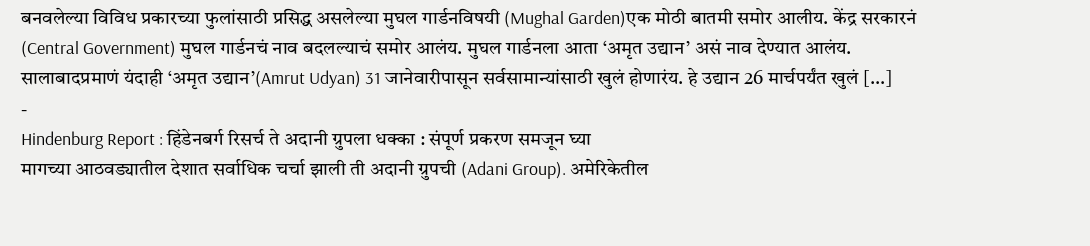बनवलेल्या विविध प्रकारच्या फुलांसाठी प्रसिद्ध असलेल्या मुघल गार्डनविषयी (Mughal Garden)एक मोठी बातमी समोर आलीय. केंद्र सरकारनं (Central Government) मुघल गार्डनचं नाव बदलल्याचं समोर आलंय. मुघल गार्डनला आता ‘अमृत उद्यान’ असं नाव देण्यात आलंय. सालाबादप्रमाणं यंदाही ‘अमृत उद्यान’(Amrut Udyan) 31 जानेवारीपासून सर्वसामान्यांसाठी खुलं होणारंय. हे उद्यान 26 मार्चपर्यंत खुलं […]
-
Hindenburg Report : हिंडेनबर्ग रिसर्च ते अदानी ग्रुपला धक्का : संपूर्ण प्रकरण समजून घ्या
मागच्या आठवड्यातील देशात सर्वाधिक चर्चा झाली ती अदानी ग्रुपची (Adani Group). अमेरिकेतील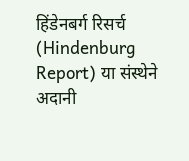हिंडेनबर्ग रिसर्च (Hindenburg Report) या संस्थेने अदानी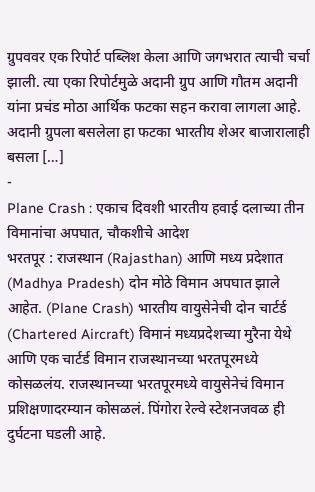ग्रुपववर एक रिपोर्ट पब्लिश केला आणि जगभरात त्याची चर्चा झाली. त्या एका रिपोर्टमुळे अदानी ग्रुप आणि गौतम अदानी यांना प्रचंड मोठा आर्थिक फटका सहन करावा लागला आहे. अदानी ग्रुपला बसलेला हा फटका भारतीय शेअर बाजारालाही बसला […]
-
Plane Crash : एकाच दिवशी भारतीय हवाई दलाच्या तीन विमानांचा अपघात, चौकशीचे आदेश
भरतपूर : राजस्थान (Rajasthan) आणि मध्य प्रदेशात (Madhya Pradesh) दोन मोठे विमान अपघात झाले आहेत. (Plane Crash) भारतीय वायुसेनेची दोन चार्टर्ड (Chartered Aircraft) विमानं मध्यप्रदेशच्या मुरैना येथे आणि एक चार्टर्ड विमान राजस्थानच्या भरतपूरमध्ये कोसळलंय. राजस्थानच्या भरतपूरमध्ये वायुसेनेचं विमान प्रशिक्षणादरम्यान कोसळलं. पिंगोरा रेल्वे स्टेशनजवळ ही दुर्घटना घडली आहे.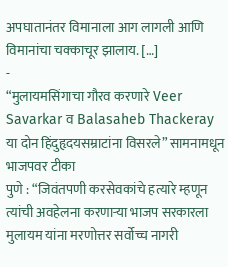अपघातानंतर विमानाला आग लागली आणि विमानांचा चक्काचूर झालाय. […]
-
“मुलायमसिंगाचा गौरव करणारे Veer Savarkar व Balasaheb Thackeray या दोन हिंदुहृदयसम्राटांना विसरले” सामनामधून भाजपवर टीका
पुणे : “जिवंतपणी करसेवकांचे हत्यारे म्हणून त्यांची अवहेलना करणाऱ्या भाजप सरकारला मुलायम यांना मरणोत्तर सर्वोच्च नागरी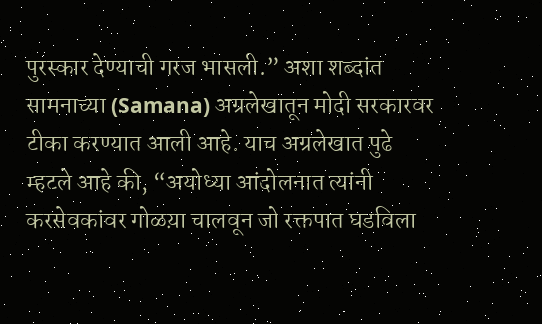पुरस्कार देण्याची गरज भासली.” अशा शब्दांत सामनाच्या (Samana) अग्रलेखातून मोदी सरकारवर टीका करण्यात आली आहे. याच अग्रलेखात पुढे म्हटले आहे की, “अयोध्या आंदोलनात त्यांनी करसेवकांवर गोळय़ा चालवून जो रक्तपात घडविला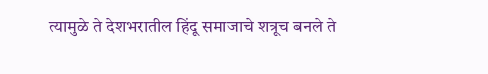त्यामुळे ते देशभरातील हिंदू समाजाचे शत्रूच बनले ते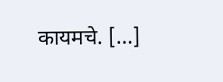कायमचे. […]